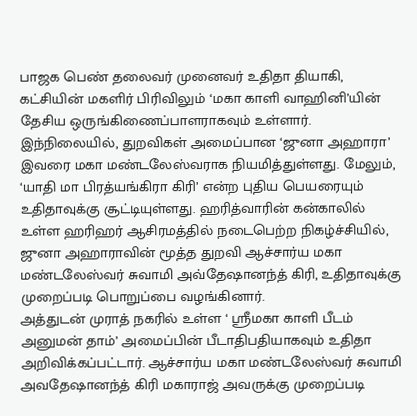பாஜக பெண் தலைவர் முனைவர் உதிதா தியாகி, கட்சியின் மகளிர் பிரிவிலும் ‘மகா காளி வாஹினி’யின் தேசிய ஒருங்கிணைப்பாளராகவும் உள்ளார்.
இந்நிலையில், துறவிகள் அமைப்பான ‘ஜுனா அஹாரா’ இவரை மகா மண்டலேஸ்வராக நியமித்துள்ளது. மேலும், ‘யாதி மா பிரத்யங்கிரா கிரி’ என்ற புதிய பெயரையும் உதிதாவுக்கு சூட்டியுள்ளது. ஹரித்வாரின் கன்காலில் உள்ள ஹரிஹர் ஆசிரமத்தில் நடைபெற்ற நிகழ்ச்சியில், ஜுனா அஹாராவின் மூத்த துறவி ஆச்சார்ய மகா மண்டலேஸ்வர் சுவாமி அவ்தேஷானந்த் கிரி, உதிதாவுக்கு முறைப்படி பொறுப்பை வழங்கினார்.
அத்துடன் முராத் நகரில் உள்ள ‘ ஸ்ரீமகா காளி பீடம் அனுமன் தாம்’ அமைப்பின் பீடாதிபதியாகவும் உதிதா அறிவிக்கப்பட்டார். ஆச்சார்ய மகா மண்டலேஸ்வர் சுவாமி அவதேஷானந்த் கிரி மகாராஜ் அவருக்கு முறைப்படி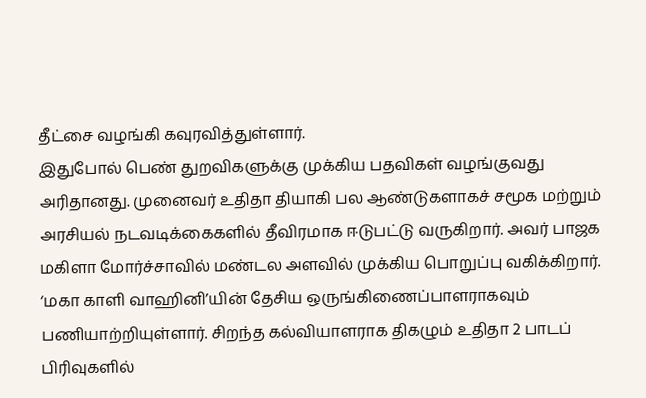தீட்சை வழங்கி கவுரவித்துள்ளார்.
இதுபோல் பெண் துறவிகளுக்கு முக்கிய பதவிகள் வழங்குவது அரிதானது. முனைவர் உதிதா தியாகி பல ஆண்டுகளாகச் சமூக மற்றும் அரசியல் நடவடிக்கைகளில் தீவிரமாக ஈடுபட்டு வருகிறார். அவர் பாஜக மகிளா மோர்ச்சாவில் மண்டல அளவில் முக்கிய பொறுப்பு வகிக்கிறார்.
‘மகா காளி வாஹினி’யின் தேசிய ஒருங்கிணைப்பாளராகவும் பணியாற்றியுள்ளார். சிறந்த கல்வியாளராக திகழும் உதிதா 2 பாடப் பிரிவுகளில்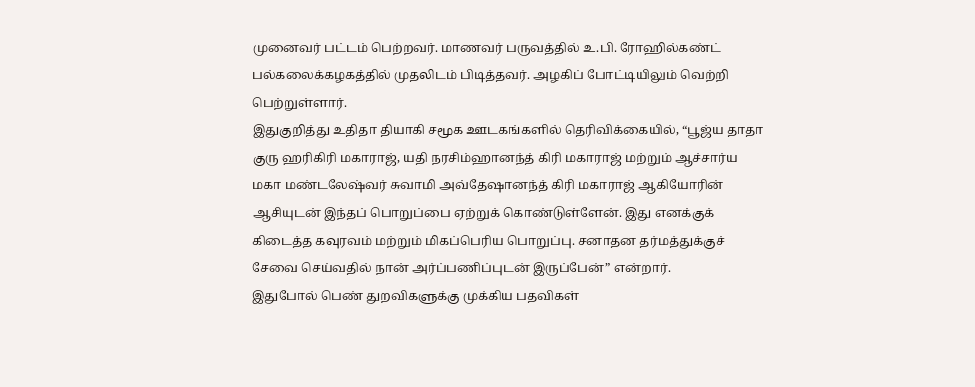முனைவர் பட்டம் பெற்றவர். மாணவர் பருவத்தில் உ.பி. ரோஹில்கண்ட் பல்கலைக்கழகத்தில் முதலிடம் பிடித்தவர். அழகிப் போட்டியிலும் வெற்றி பெற்றுள்ளார்.
இதுகுறித்து உதிதா தியாகி சமூக ஊடகங்களில் தெரிவிக்கையில், “பூஜ்ய தாதா குரு ஹரிகிரி மகாராஜ், யதி நரசிம்ஹானந்த் கிரி மகாராஜ் மற்றும் ஆச்சார்ய மகா மண்டலேஷ்வர் சுவாமி அவ்தேஷானந்த் கிரி மகாராஜ் ஆகியோரின் ஆசியுடன் இந்தப் பொறுப்பை ஏற்றுக் கொண்டுள்ளேன். இது எனக்குக் கிடைத்த கவுரவம் மற்றும் மிகப்பெரிய பொறுப்பு. சனாதன தர்மத்துக்குச் சேவை செய்வதில் நான் அர்ப்பணிப்புடன் இருப்பேன்” என்றார்.
இதுபோல் பெண் துறவிகளுக்கு முக்கிய பதவிகள்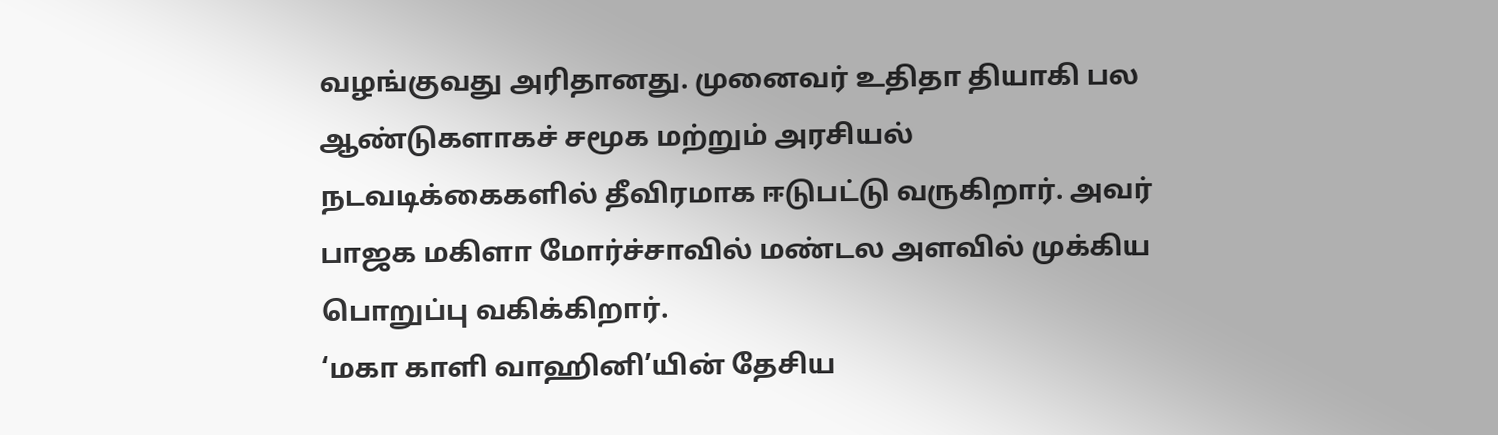வழங்குவது அரிதானது. முனைவர் உதிதா தியாகி பல ஆண்டுகளாகச் சமூக மற்றும் அரசியல் நடவடிக்கைகளில் தீவிரமாக ஈடுபட்டு வருகிறார். அவர் பாஜக மகிளா மோர்ச்சாவில் மண்டல அளவில் முக்கிய பொறுப்பு வகிக்கிறார்.
‘மகா காளி வாஹினி’யின் தேசிய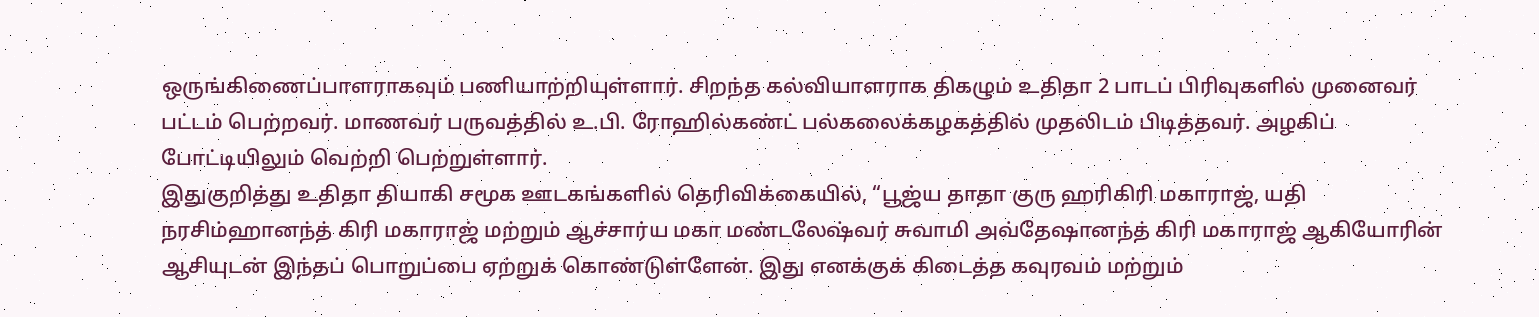ஒருங்கிணைப்பாளராகவும் பணியாற்றியுள்ளார். சிறந்த கல்வியாளராக திகழும் உதிதா 2 பாடப் பிரிவுகளில் முனைவர் பட்டம் பெற்றவர். மாணவர் பருவத்தில் உ.பி. ரோஹில்கண்ட் பல்கலைக்கழகத்தில் முதலிடம் பிடித்தவர். அழகிப் போட்டியிலும் வெற்றி பெற்றுள்ளார்.
இதுகுறித்து உதிதா தியாகி சமூக ஊடகங்களில் தெரிவிக்கையில், “பூஜ்ய தாதா குரு ஹரிகிரி மகாராஜ், யதி நரசிம்ஹானந்த் கிரி மகாராஜ் மற்றும் ஆச்சார்ய மகா மண்டலேஷ்வர் சுவாமி அவ்தேஷானந்த் கிரி மகாராஜ் ஆகியோரின் ஆசியுடன் இந்தப் பொறுப்பை ஏற்றுக் கொண்டுள்ளேன். இது எனக்குக் கிடைத்த கவுரவம் மற்றும்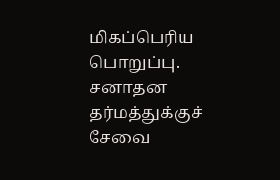மிகப்பெரிய பொறுப்பு. சனாதன தர்மத்துக்குச் சேவை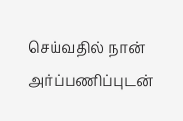செய்வதில் நான் அர்ப்பணிப்புடன்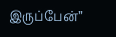இருப்பேன்”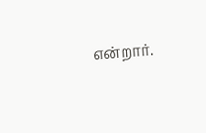என்றார்.